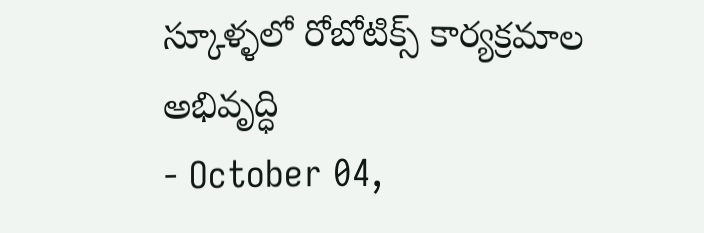స్కూళ్ళలో రోబోటిక్స్ కార్యక్రమాల అభివృద్ధి
- October 04,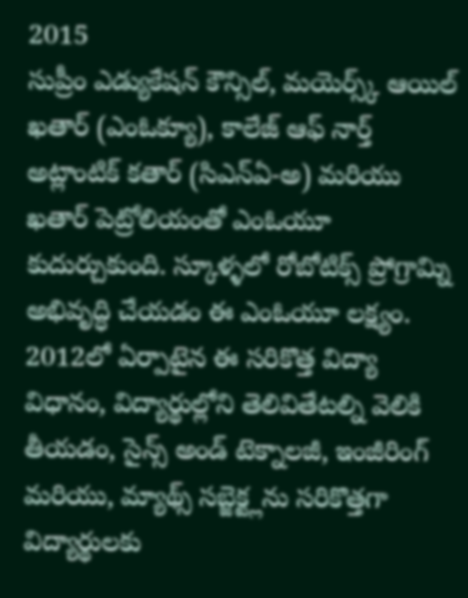2015
సుప్రీం ఎడ్యుకేషన్ కౌన్సిల్, మయెర్స్క్ ఆయిల్ ఖతార్ (ఎంఓక్యూ), కాలేజ్ ఆఫ్ నార్త్ అట్లాంటిక్ కతార్ (సిఎన్ఏ-అ) మరియు ఖతార్ పెట్రోలియంతో ఎంఓయూ కుదుర్చుకుంది. స్కూళ్ళలో రోబోటిక్స్ ప్రోగ్రామ్ని అభివృద్ధి చేయడం ఈ ఎంఓయూ లక్ష్యం. 2012లో ఏర్పాటైన ఈ సరికొత్త విద్యా విధానం, విద్యార్థుల్లోని తెలివితేటల్ని వెలికి తీయడం, సైన్స్ అండ్ టెక్నాలజీ, ఇంజీరింగ్ మరియు, మ్యాథ్స్ సబ్జెక్ట్లను సరికొత్తగా విద్యార్థులకు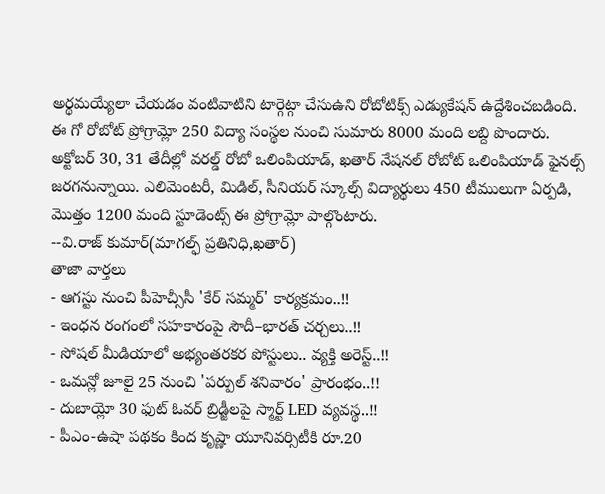అర్థమయ్యేలా చేయడం వంటివాటిని టార్గెట్గా చేసుఉని రోబోటిక్స్ ఎడ్యుకేషన్ ఉద్దేశించబడింది. ఈ గో రోబోట్ ప్రోగ్రామ్లో 250 విద్యా సంస్థల నుంచి సుమారు 8000 మంది లబ్ది పొందారు. అక్టోబర్ 30, 31 తేదీల్లో వరల్డ్ రోబో ఒలింపియాడ్, ఖతార్ నేషనల్ రోబోట్ ఒలింపియాడ్ ఫైనల్స్ జరగనున్నాయి. ఎలిమెంటరీ, మిడిల్, సీనియర్ స్కూల్స్ విద్యార్థులు 450 టీములుగా ఏర్పడి, మొత్తం 1200 మంది స్టూడెంట్స్ ఈ ప్రోగ్రామ్లో పాల్గొంటారు.
--వి.రాజ్ కుమార్(మాగల్ఫ్ ప్రతినిధి,ఖతార్)
తాజా వార్తలు
- ఆగస్టు నుంచి పీహెచ్సీసీ 'కేర్ సమ్మర్' కార్యక్రమం..!!
- ఇంధన రంగంలో సహకారంపై సౌదీ–భారత్ చర్చలు..!!
- సోషల్ మీడియాలో అభ్యంతరకర పోస్టులు.. వ్యక్తి అరెస్ట్..!!
- ఒమన్లో జూలై 25 నుంచి 'పర్పుల్ శనివారం' ప్రారంభం..!!
- దుబాయ్లో 30 ఫుట్ ఓవర్ బ్రిడ్జీలపై స్మార్ట్ LED వ్యవస్థ..!!
- పీఎం-ఉషా పథకం కింద కృష్ణా యూనివర్సిటీకి రూ.20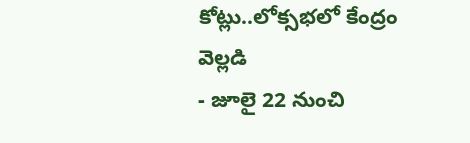కోట్లు..లోక్సభలో కేంద్రం వెల్లడి
- జూలై 22 నుంచి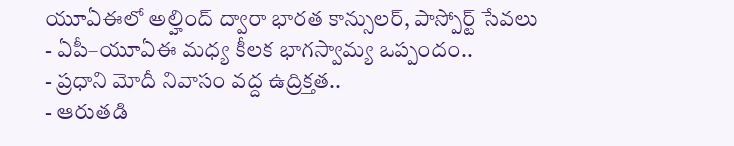యూఏఈలో అల్హింద్ ద్వారా భారత కాన్సులర్, పాస్పోర్ట్ సేవలు
- ఏపీ–యూఏఈ మధ్య కీలక భాగస్వామ్య ఒప్పందం..
- ప్రధాని మోదీ నివాసం వద్ద ఉద్రిక్తత..
- ఆరుతడి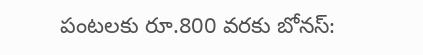పంటలకు రూ.800 వరకు బోనస్: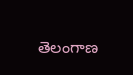తెలంగాణ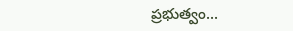ప్రభుత్వం...